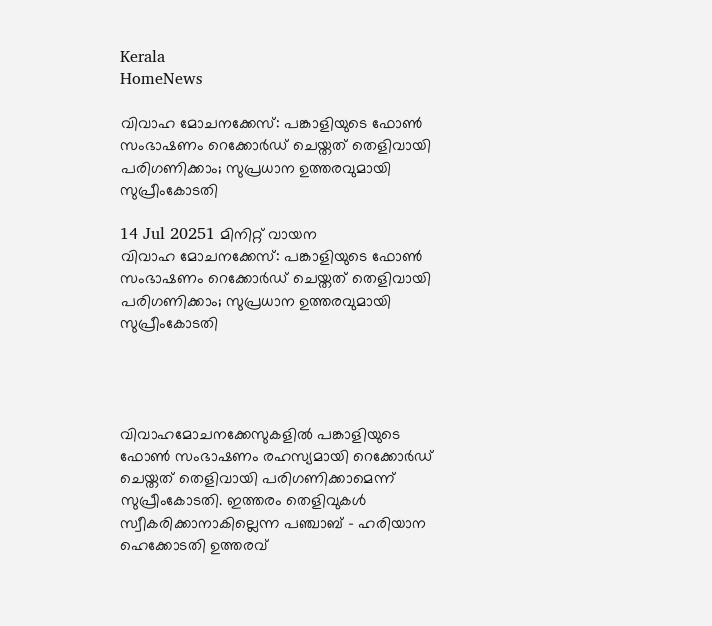Kerala
HomeNews

വിവാഹ മോചനക്കേസ്: പങ്കാളിയുടെ ഫോൺ സംഭാഷണം റെക്കോർഡ് ചെയ്തത് തെളിവായി പരിഗണിക്കാം; സുപ്രധാന ഉത്തരവുമായി സുപ്രീംകോടതി

14 Jul 20251 മിനിറ്റ് വായന
വിവാഹ മോചനക്കേസ്: പങ്കാളിയുടെ ഫോൺ സംഭാഷണം റെക്കോർഡ് ചെയ്തത് തെളിവായി പരിഗണിക്കാം; സുപ്രധാന ഉത്തരവുമായി സുപ്രീംകോടതി




വിവാഹമോചനക്കേസുകളിൽ പങ്കാളിയുടെ ഫോൺ സംഭാഷണം രഹസ്യമായി റെക്കോർഡ് ചെയ്തത് തെളിവായി പരിഗണിക്കാമെന്ന് സുപ്രീംകോടതി. ഇത്തരം തെളിവുകൾ സ്വീകരിക്കാനാകില്ലെന്ന പഞ്ചാബ് - ഹരിയാന ഹെക്കോടതി ഉത്തരവ്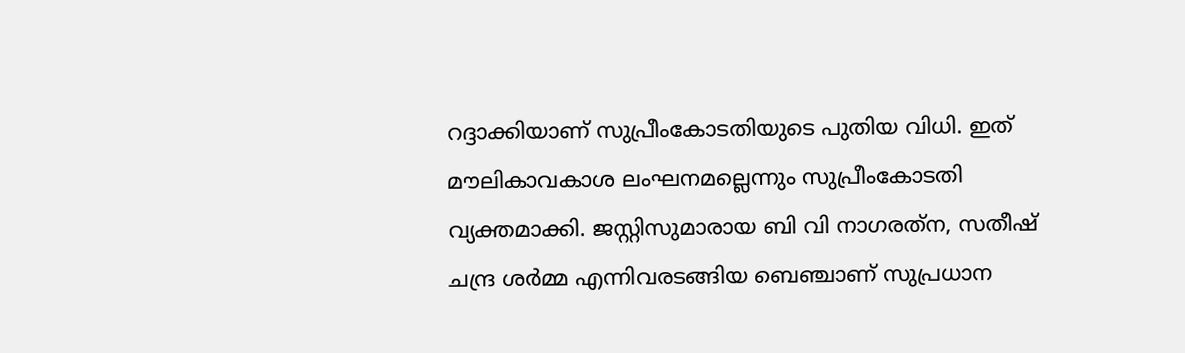റദ്ദാക്കിയാണ് സുപ്രീംകോടതിയുടെ പുതിയ വിധി. ഇത് മൗലികാവകാശ ലംഘനമല്ലെന്നും സുപ്രീംകോടതി വ്യക്തമാക്കി. ജസ്റ്റിസുമാരായ ബി വി നാഗരത്‌ന, സതീഷ് ചന്ദ്ര ശർമ്മ എന്നിവരടങ്ങിയ ബെഞ്ചാണ് സുപ്രധാന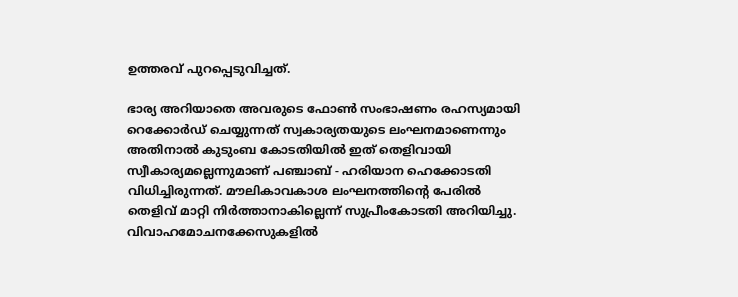ഉത്തരവ് പുറപ്പെടുവിച്ചത്.

ഭാര്യ അറിയാതെ അവരുടെ ഫോൺ സംഭാഷണം രഹസ്യമായി റെക്കോർഡ് ചെയ്യുന്നത് സ്വകാര്യതയുടെ ലംഘനമാണെന്നും അതിനാൽ കുടുംബ കോടതിയിൽ ഇത് തെളിവായി സ്വീകാര്യമല്ലെന്നുമാണ് പഞ്ചാബ് - ഹരിയാന ഹെക്കോടതി വിധിച്ചിരുന്നത്. മൗലികാവകാശ ലംഘനത്തിന്റെ പേരിൽ തെളിവ് മാറ്റി നിർത്താനാകില്ലെന്ന് സുപ്രീംകോടതി അറിയിച്ചു. വിവാഹമോചനക്കേസുകളിൽ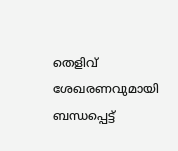തെളിവ് ശേഖരണവുമായി ബന്ധപ്പെട്ട്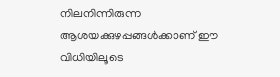നിലനിന്നിരുന്ന ആശയക്കുഴപ്പങ്ങൾക്കാണ് ഈ വിധിയിലൂടെ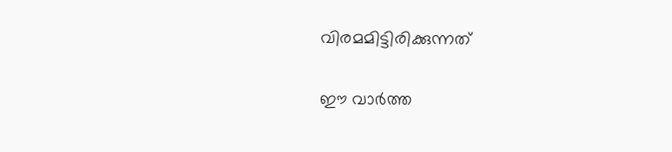വിരമമിട്ടിരിക്കുന്നത്

ഈ വാർത്ത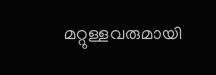മറ്റുള്ളവരുമായി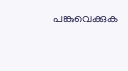പങ്കുവെക്കുക